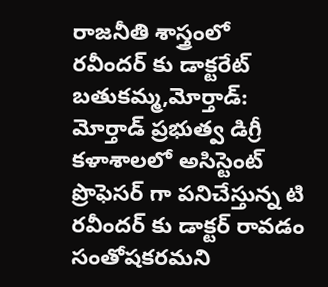రాజనీతి శాస్త్రంలో రవీందర్ కు డాక్టరేట్
బతుకమ్మ,మోర్తాడ్: మోర్తాడ్ ప్రభుత్వ డిగ్రీ కళాశాలలో అసిస్టెంట్ ప్రొఫెసర్ గా పనిచేస్తున్న టి రవీందర్ కు డాక్టర్ రావడం సంతోషకరమని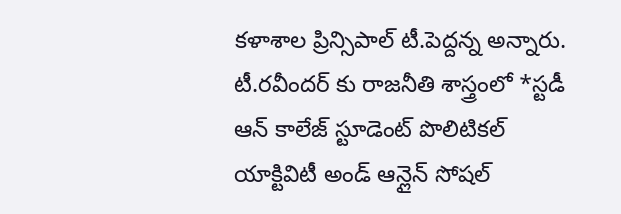కళాశాల ప్రిన్సిపాల్ టీ.పెద్దన్న అన్నారు. టీ.రవీందర్ కు రాజనీతి శాస్త్రంలో *స్టడీ ఆన్ కాలేజ్ స్టూడెంట్ పొలిటికల్ యాక్టివిటీ అండ్ ఆన్లైన్ సోషల్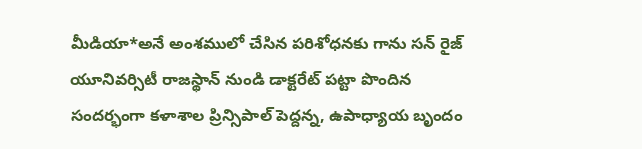మీడియా*అనే అంశములో చేసిన పరిశోధనకు గాను సన్ రైజ్ యూనివర్సిటీ రాజస్థాన్ నుండి డాక్టరేట్ పట్టా పొందిన సందర్భంగా కళాశాల ప్రిన్సిపాల్ పెద్దన్న, ఉపాధ్యాయ బృందం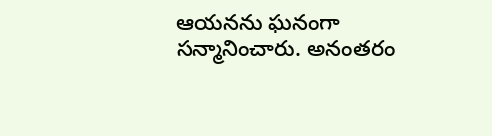ఆయనను ఘనంగా సన్మానించారు. అనంతరం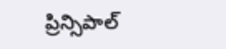ప్రిన్సిపాల్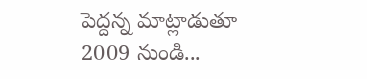పెద్దన్న మాట్లాడుతూ 2009 నుండి...